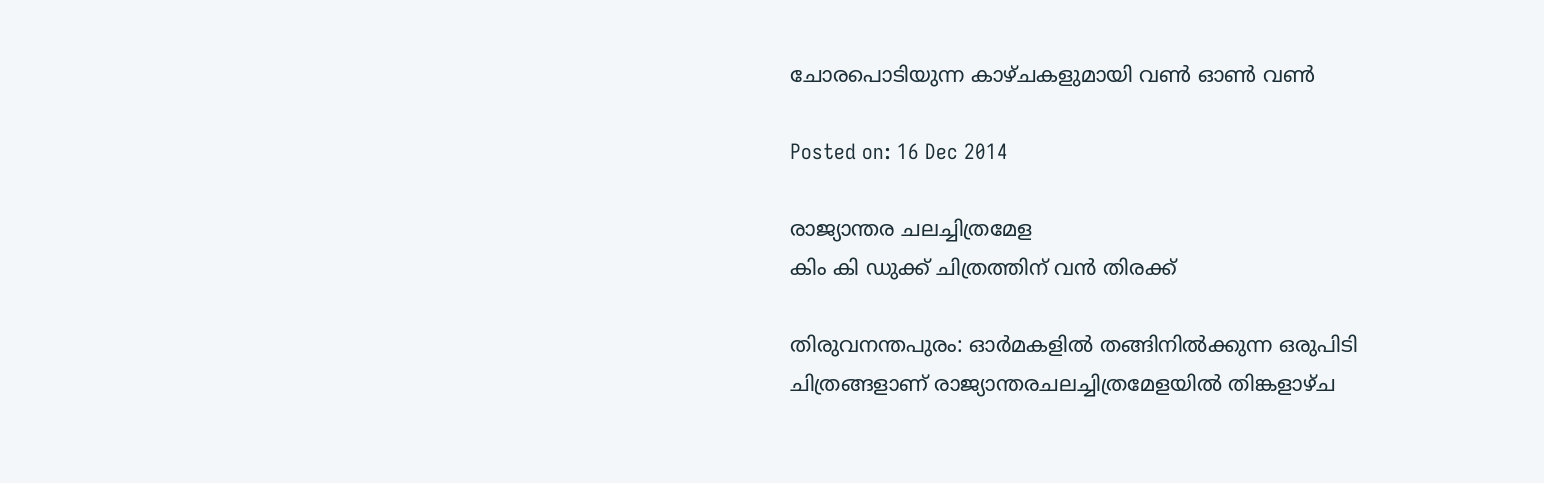ചോരപൊടിയുന്ന കാഴ്ചകളുമായി വണ്‍ ഓണ്‍ വണ്‍

Posted on: 16 Dec 2014

രാജ്യാന്തര ചലച്ചിത്രമേള
കിം കി ഡുക്ക് ചിത്രത്തിന് വന്‍ തിരക്ക്

തിരുവനന്തപുരം: ഓര്‍മകളില്‍ തങ്ങിനില്‍ക്കുന്ന ഒരുപിടി ചിത്രങ്ങളാണ് രാജ്യാന്തരചലച്ചിത്രമേളയില്‍ തിങ്കളാഴ്ച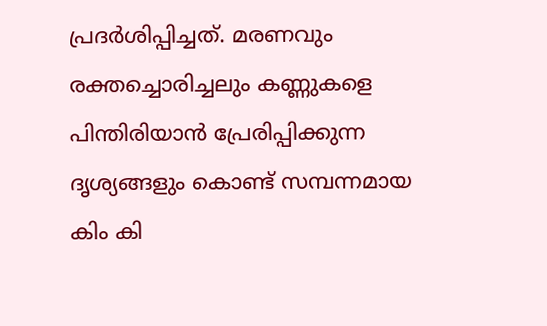പ്രദര്‍ശിപ്പിച്ചത്. മരണവും രക്തച്ചൊരിച്ചലും കണ്ണുകളെ പിന്തിരിയാന്‍ പ്രേരിപ്പിക്കുന്ന ദൃശ്യങ്ങളും കൊണ്ട് സമ്പന്നമായ കിം കി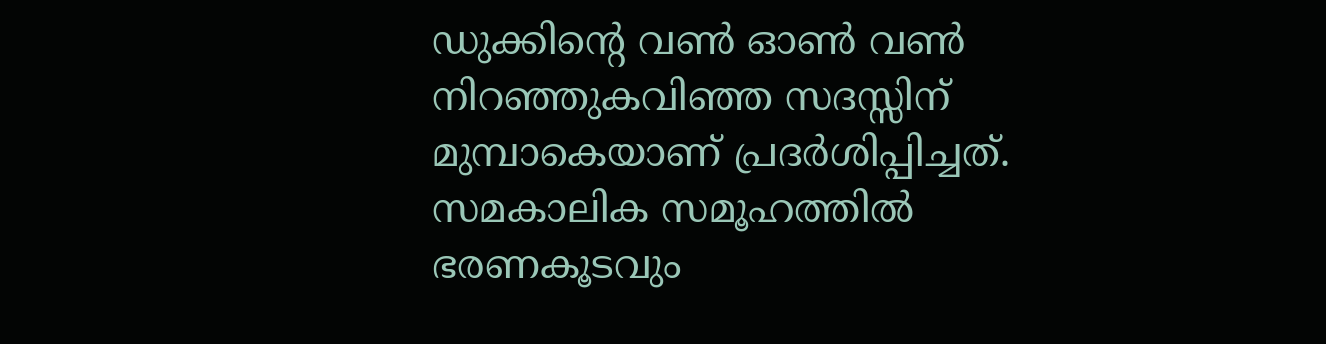ഡുക്കിന്റെ വണ്‍ ഓണ്‍ വണ്‍ നിറഞ്ഞുകവിഞ്ഞ സദസ്സിന് മുമ്പാകെയാണ് പ്രദര്‍ശിപ്പിച്ചത്. സമകാലിക സമൂഹത്തില്‍ ഭരണകൂടവും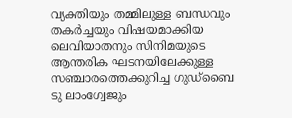വ്യക്തിയും തമ്മിലുള്ള ബന്ധവും തകര്‍ച്ചയും വിഷയമാക്കിയ ലെവിയാതനും സിനിമയുടെ ആന്തരിക ഘടനയിലേക്കുള്ള സഞ്ചാരത്തെക്കുറിച്ച ഗുഡ്‌ബൈ ടു ലാംഗ്വേജും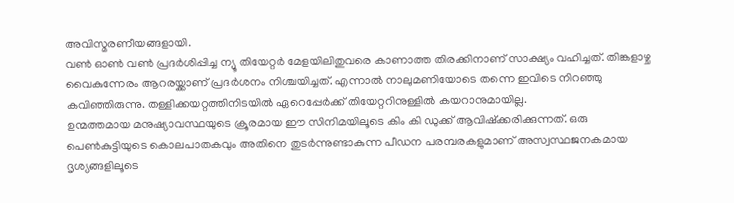അവിസ്മരണീയങ്ങളായി.
വണ്‍ ഓണ്‍ വണ്‍ പ്രദര്‍ശിപ്പിച്ച ന്യൂ തിയേറ്റര്‍ മേളയിലിതുവരെ കാണാത്ത തിരക്കിനാണ് സാക്ഷ്യം വഹിച്ചത്. തിങ്കളാഴ്ച വൈകുന്നേരം ആറരയ്ക്കാണ് പ്രദര്‍ശനം നിശ്ചയിച്ചത്. എന്നാല്‍ നാലുമണിയോടെ തന്നെ ഇവിടെ നിറഞ്ഞു കവിഞ്ഞിരുന്നു. തള്ളിക്കയറ്റത്തിനിടയില്‍ ഏറെപ്പേര്‍ക്ക് തിയേറ്ററിനുള്ളില്‍ കയറാനുമായില്ല.
ഉന്മത്തമായ മനുഷ്യാവസ്ഥയുടെ ക്രൂരമായ ഈ സിനിമയിലൂടെ കിം കി ഡുക്ക് ആവിഷ്‌ക്കരിക്കുന്നത്. ഒരു പെണ്‍കുട്ടിയുടെ കൊലപാതകവും അതിനെ തുടര്‍ന്നുണ്ടാകുന്ന പീഡന പരമ്പരകളുമാണ് അസ്വസ്ഥജനകമായ ദൃശ്യങ്ങളിലൂടെ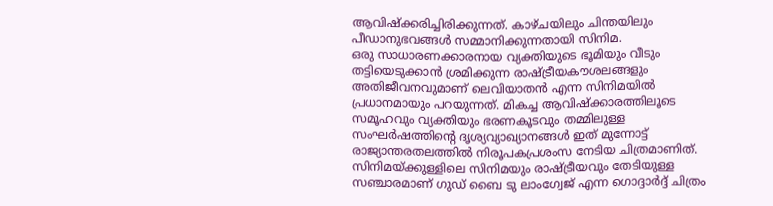ആവിഷ്‌ക്കരിച്ചിരിക്കുന്നത്. കാഴ്ചയിലും ചിന്തയിലും പീഡാനുഭവങ്ങള്‍ സമ്മാനിക്കുന്നതായി സിനിമ.
ഒരു സാധാരണക്കാരനായ വ്യക്തിയുടെ ഭൂമിയും വീടും തട്ടിയെടുക്കാന്‍ ശ്രമിക്കുന്ന രാഷ്ട്രീയകൗശലങ്ങളും അതിജീവനവുമാണ് ലെവിയാതന്‍ എന്ന സിനിമയില്‍ പ്രധാനമായും പറയുന്നത്. മികച്ച ആവിഷ്‌ക്കാരത്തിലൂടെ സമൂഹവും വ്യക്തിയും ഭരണകൂടവും തമ്മിലുള്ള സംഘര്‍ഷത്തിന്റെ ദൃശ്യവ്യാഖ്യാനങ്ങള്‍ ഇത് മുന്നോട്ട്‌ രാജ്യാന്തരതലത്തില്‍ നിരൂപകപ്രശംസ നേടിയ ചിത്രമാണിത്.
സിനിമയ്ക്കുള്ളിലെ സിനിമയും രാഷ്ട്രീയവും തേടിയുള്ള സഞ്ചാരമാണ് ഗുഡ് ബൈ ടു ലാംഗ്വേജ് എന്ന ഗൊദ്ദാര്‍ദ്ദ് ചിത്രം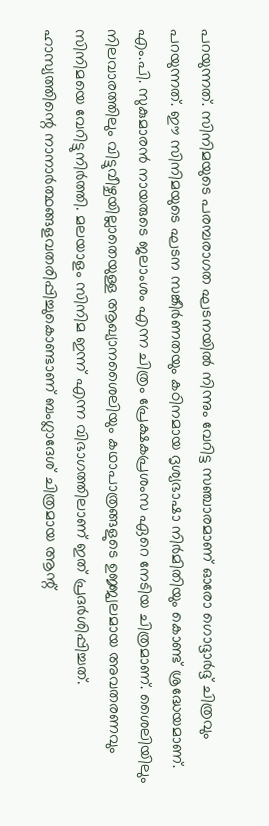പറയുന്നത്. സിനിമയുടെ പരമ്പരാഗത ഘടനയില്‍ നിന്നും വേറിട്ട സഞ്ചാരമാണ് ഓരോ ഗൊദ്ദാര്‍ദ്ദ് ചിത്രവും പറയുന്നത്. ഈ സിനിമയുടെ ഘടന സങ്കീര്‍ണതയും കഠിനമായ ദൃശ്യഭാഷാ നിര്‍മിതിയും കൊണ്ട് ശ്രദ്ധേയമാണ്.
എം.പി. സുകുമാരന്‍ നായരുടെ ജലാംശം എന്ന ചിത്രം പ്രേക്ഷകപ്രശംസ ഏറെ നേടിയ ചിത്രമാണ്. ശൈലിയിലും നിലവാരത്തിലും വിട്ടുവീഴ്ചയില്ലാതെയുള്ള ആഖ്യാനശൈലിയും കഥാപാത്രങ്ങളുടെ ഉജ്ജ്വലമായ അവതരണവും സിനിമയെ വേറിട്ടുനിര്‍ത്തി. മലയാളം സിനിമ ഇന്ന് എന്ന വിഭാഗത്തിലാണ് ഇത് പ്രദര്‍ശിപ്പിച്ചത്.
ഹാസ്യത്തിന്റെ നാനാര്‍ത്ഥങ്ങളവതരിപ്പിച്ചുകൊണ്ടാണ് ബംഗ്ലാദേശ് ചിത്രമായ ആന്റ്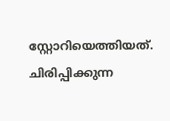സ്റ്റോറിയെത്തിയത്. ചിരിപ്പിക്കുന്ന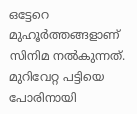ഒട്ടേറെ മുഹൂര്‍ത്തങ്ങളാണ് സിനിമ നല്‍കുന്നത്.
മുറിവേറ്റ പട്ടിയെ പോരിനായി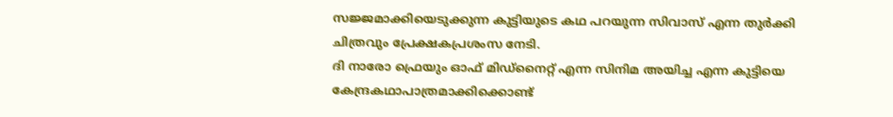സജ്ജമാക്കിയെടുക്കുന്ന കുട്ടിയുടെ കഥ പറയുന്ന സിവാസ് എന്ന തുര്‍ക്കി ചിത്രവും പ്രേക്ഷകപ്രശംസ നേടി.
ദി നാരോ ഫ്രെയും ഓഫ് മിഡ്‌നൈറ്റ് എന്ന സിനിമ അയിച്ച എന്ന കുട്ടിയെ കേന്ദ്രകഥാപാത്രമാക്കിക്കൊണ്ട്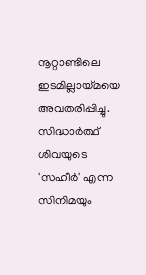നൂറ്റാണ്ടിലെ ഇടമില്ലായ്മയെ അവതരിപ്പിച്ചു. സിദ്ധാര്‍ത്ഥ് ശിവയുടെ 'സഹീര്‍' എന്ന സിനിമയും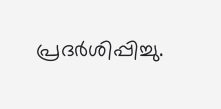പ്രദര്‍ശിപ്പിച്ചു.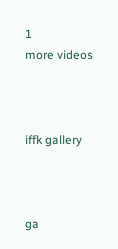1
more videos



iffk gallery



ga